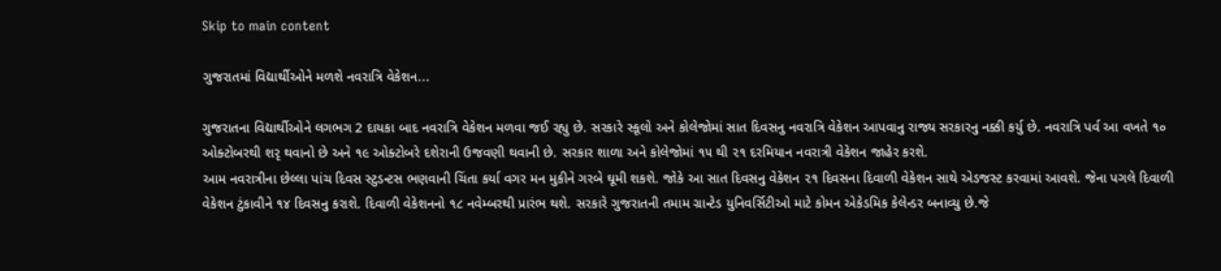Skip to main content

ગુજરાતમાં વિદ્યાર્થીઓને મળશે નવરાત્રિ વેકેશન...

ગુજરાતના વિદ્યાર્થીઓને લગભગ 2 દાયકા બાદ નવરાત્રિ વેકેશન મળવા જઈ રહ્યુ છે. સરકારે સ્કૂલો અને કોલેજોમાં સાત દિવસનુ નવરાત્રિ વેકેશન આપવાનુ રાજ્ય સરકારનુ નક્કી કર્યુ છે. નવરાત્રિ પર્વ આ વખતે ૧૦ ઓક્ટોબરથી શરૃ થવાનો છે અને ૧૯ ઓક્ટોબરે દશેરાની ઉજવણી થવાની છે. સરકાર શાળા અને કોલેજોમાં ૧૫ થી ૨૧ દરમિયાન નવરાત્રી વેકેશન જાહેર કરશે.
આમ નવરાત્રીના છેલ્લા પાંચ દિવસ સ્ટુડન્ટસ ભણવાની ચિંતા કર્યા વગર મન મુકીને ગરબે ઘૂમી શકશે. જોકે આ સાત દિવસનુ વેકેશન ૨૧ દિવસના દિવાળી વેકેશન સાથે એડજસ્ટ કરવામાં આવશે. જેના પગલે દિવાળી વેકેશન ટુંકાવીને ૧૪ દિવસનુ કરાશે. દિવાળી વેકેશનનો ૧૮ નવેમ્બરથી પ્રારંભ થશે. સરકારે ગુજરાતની તમામ ગ્રાન્ટેડ યુનિવર્સિટીઓ માટે કોમન એકેડમિક કેલેન્ડર બનાવ્યુ છે.જે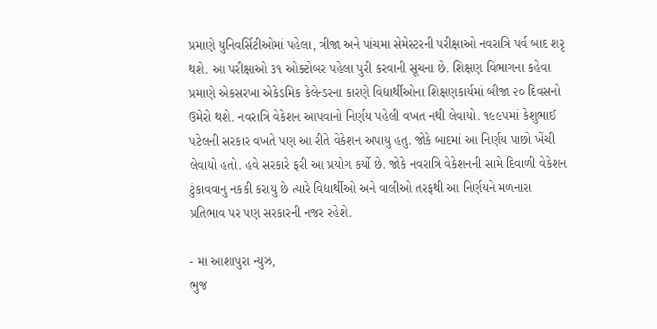પ્રમાણે યુનિવર્સિટીઓમાં પહેલા, ત્રીજા અને પાંચમા સેમેસ્ટરની પરીક્ષાઓ નવરાત્રિ પર્વ બાદ શરૃ થશે. આ પરીક્ષાઓ ૩૧ ઓક્ટોબર પહેલા પુરી કરવાની સૂચના છે. શિક્ષણ વિભાગના કહેવા પ્રમાણે એકસરખા એકેડમિક કેલેન્ડરના કારણે વિદ્યાર્થીઓના શિક્ષણકાર્યમાં બીજા ૨૦ દિવસનો ઉમેરો થશે. નવરાત્રિ વેકેશન આપવાનો નિર્ણય પહેલી વખત નથી લેવાયો. ૧૯૯૫માં કેશુભાઈ પટેલની સરકાર વખતે પણ આ રીતે વેકેશન અપાયુ હતુ. જોકે બાદમાં આ નિર્ણય પાછો ખેંચી લેવાયો હતો. હવે સરકારે ફરી આ પ્રયોગ કર્યો છે. જોકે નવરાત્રિ વેકેશનની સામે દિવાળી વેકેશન ટુંકાવવાનુ નકકી કરાયુ છે ત્યારે વિદ્યાર્થીઓ અને વાલીઓ તરફથી આ નિર્ણયને મળનારા પ્રતિભાવ પર પણ સરકારની નજર રહેશે.

- મા આશાપુરા ન્યુઝ,
ભુજ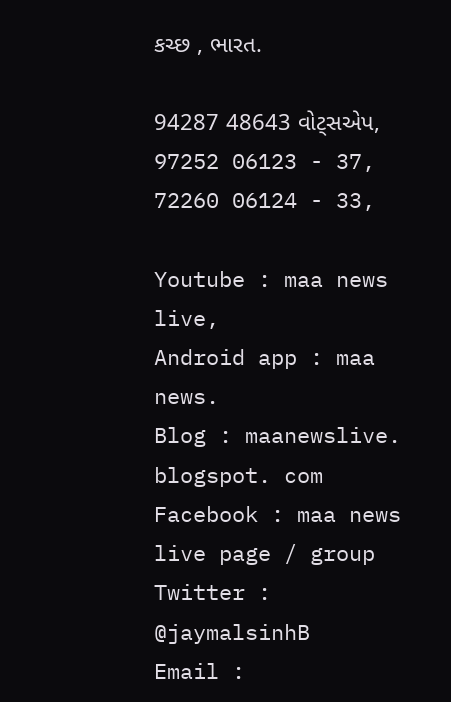કચ્છ , ભારત.

94287 48643 વોટ્સએપ,
97252 06123 - 37,
72260 06124 - 33,

Youtube : maa news live,
Android app : maa news.
Blog : maanewslive. blogspot. com
Facebook : maa news live page / group
Twitter : @jaymalsinhB
Email :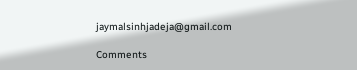jaymalsinhjadeja@gmail.com

Comments